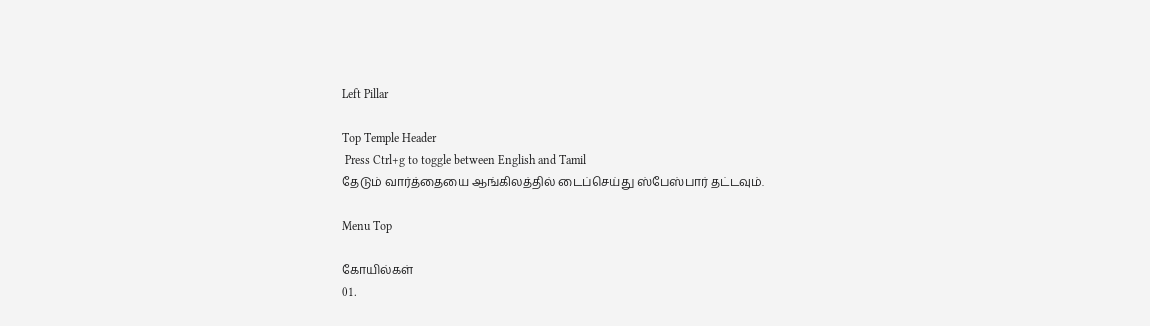Left Pillar

Top Temple Header
 Press Ctrl+g to toggle between English and Tamil
தேடும் வார்த்தையை ஆங்கிலத்தில் டைப்செய்து ஸ்பேஸ்பார் தட்டவும்.

Menu Top

கோயில்கள்
01.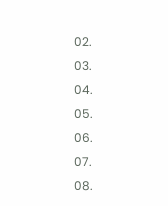02.
03.
04.
05.
06.
07.
08.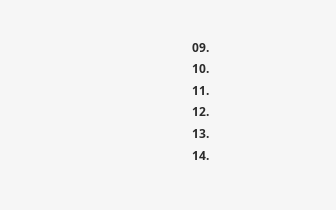09.
10.
11.
12.
13.
14.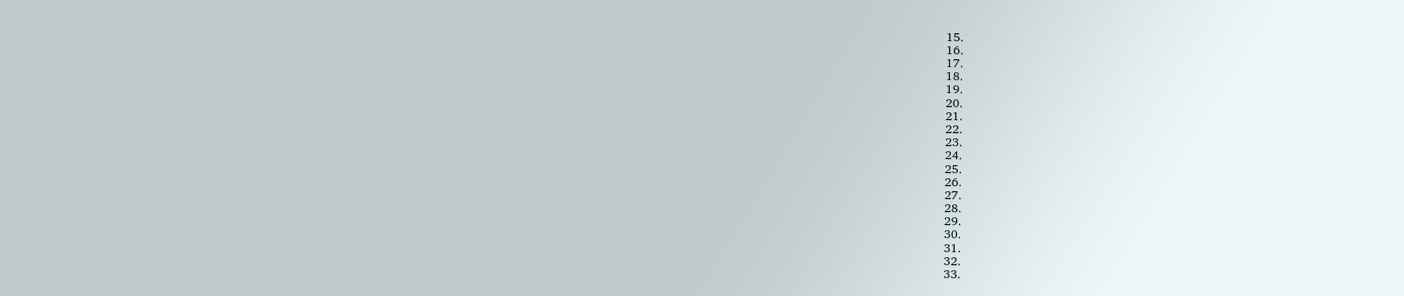15.
16.
17.
18.
19.
20.
21.
22.
23.
24.
25.
26.
27.
28.
29.
30.
31.
32.
33.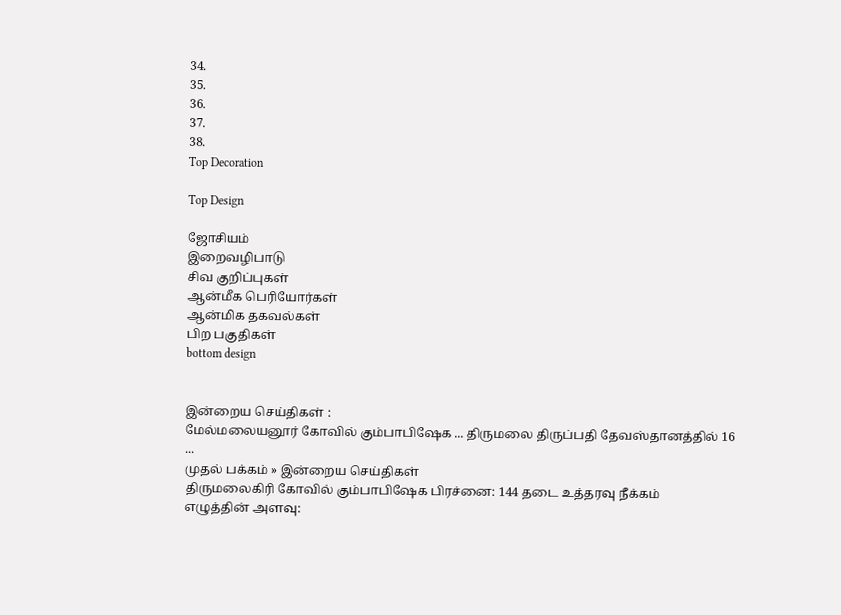34.
35.
36.
37.
38.
Top Decoration

Top Design

ஜோசியம்
இறைவழிபாடு
சிவ குறிப்புகள்
ஆன்மீக பெரியோர்கள்
ஆன்மிக தகவல்கள்
பிற பகுதிகள்
bottom design


இன்றைய செய்திகள் :
மேல்மலையனூர் கோவில் கும்பாபிஷேக ... திருமலை திருப்பதி தேவஸ்தானத்தில் 16 ...
முதல் பக்கம் » இன்றைய செய்திகள்
திருமலைகிரி கோவில் கும்பாபிஷேக பிரச்னை: 144 தடை உத்தரவு நீக்கம்
எழுத்தின் அளவு: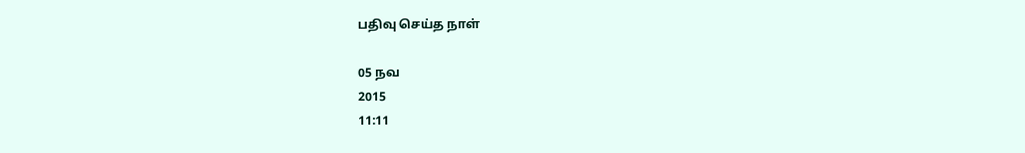பதிவு செய்த நாள்

05 நவ
2015
11:11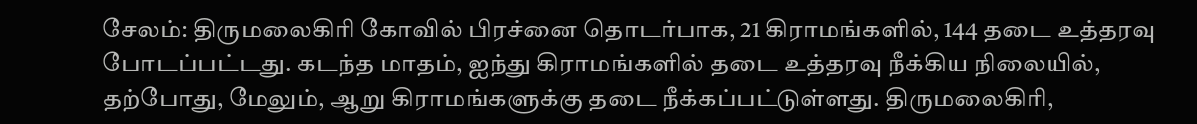சேலம்: திருமலைகிரி கோவில் பிரச்னை தொடர்பாக, 21 கிராமங்களில், 144 தடை உத்தரவு போடப்பட்டது. கடந்த மாதம், ஐந்து கிராமங்களில் தடை உத்தரவு நீக்கிய நிலையில், தற்போது, மேலும், ஆறு கிராமங்களுக்கு தடை நீக்கப்பட்டுள்ளது. திருமலைகிரி,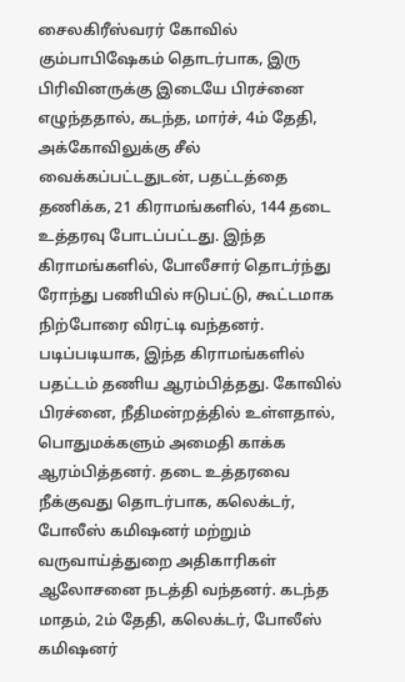சைலகிரீஸ்வரர் கோவில் கும்பாபிஷேகம் தொடர்பாக, இரு பிரிவினருக்கு இடையே பிரச்னை எழுந்ததால், கடந்த, மார்ச், 4ம் தேதி, அக்கோவிலுக்கு சீல் வைக்கப்பட்டதுடன், பதட்டத்தை தணிக்க, 21 கிராமங்களில், 144 தடை உத்தரவு போடப்பட்டது. இந்த கிராமங்களில், போலீசார் தொடர்ந்து ரோந்து பணியில் ஈடுபட்டு, கூட்டமாக நிற்போரை விரட்டி வந்தனர். படிப்படியாக, இந்த கிராமங்களில் பதட்டம் தணிய ஆரம்பித்தது. கோவில் பிரச்னை, நீதிமன்றத்தில் உள்ளதால், பொதுமக்களும் அமைதி காக்க ஆரம்பித்தனர். தடை உத்தரவை நீக்குவது தொடர்பாக, கலெக்டர், போலீஸ் கமிஷனர் மற்றும் வருவாய்த்துறை அதிகாரிகள் ஆலோசனை நடத்தி வந்தனர். கடந்த மாதம், 2ம் தேதி, கலெக்டர், போலீஸ் கமிஷனர்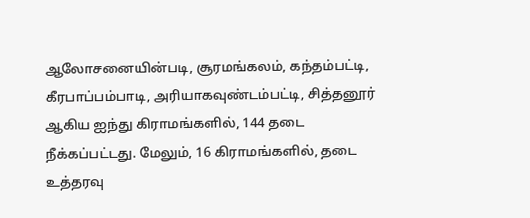ஆலோசனையின்படி, சூரமங்கலம், கந்தம்பட்டி, கீரபாப்பம்பாடி, அரியாகவுண்டம்பட்டி, சித்தனூர் ஆகிய ஐந்து கிராமங்களில், 144 தடை நீக்கப்பட்டது. மேலும், 16 கிராமங்களில், தடை உத்தரவு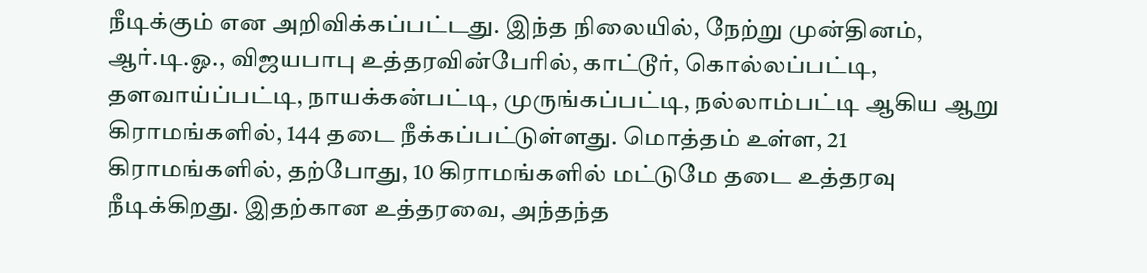நீடிக்கும் என அறிவிக்கப்பட்டது. இந்த நிலையில், நேற்று முன்தினம், ஆர்.டி.ஓ., விஜயபாபு உத்தரவின்பேரில், காட்டூர், கொல்லப்பட்டி, தளவாய்ப்பட்டி, நாயக்கன்பட்டி, முருங்கப்பட்டி, நல்லாம்பட்டி ஆகிய ஆறு கிராமங்களில், 144 தடை நீக்கப்பட்டுள்ளது. மொத்தம் உள்ள, 21 கிராமங்களில், தற்போது, 10 கிராமங்களில் மட்டுமே தடை உத்தரவு நீடிக்கிறது. இதற்கான உத்தரவை, அந்தந்த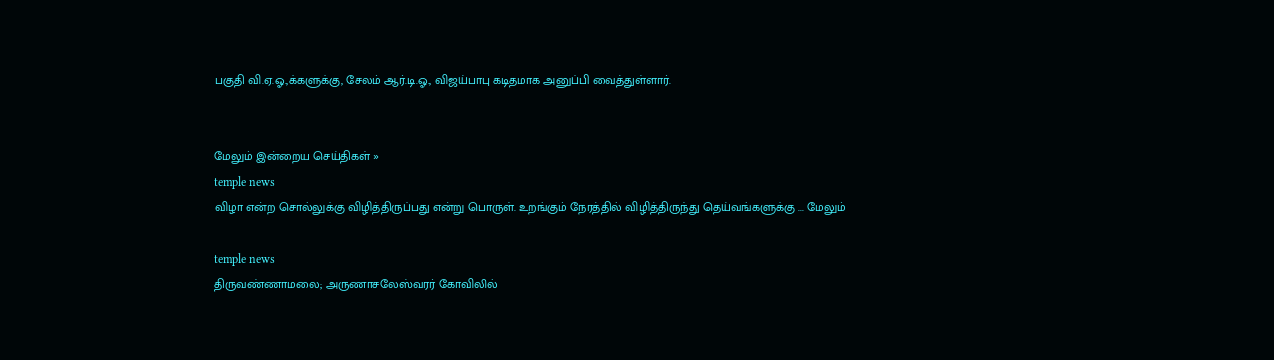பகுதி வி.ஏ.ஓ.,க்களுக்கு, சேலம் ஆர்.டி.ஓ., விஜய்பாபு கடிதமாக அனுப்பி வைத்துள்ளார்.


மேலும் இன்றைய செய்திகள் »
temple news
விழா என்ற சொல்லுக்கு விழித்திருப்பது என்று பொருள். உறங்கும் நேரத்தில் விழித்திருந்து தெய்வங்களுக்கு ... மேலும்

temple news
திருவண்ணாமலை; அருணாசலேஸ்வரர் கோவிலில்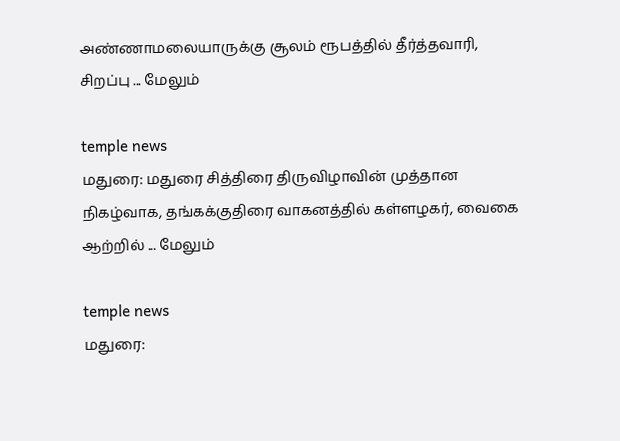அண்ணாமலையாருக்கு சூலம் ரூபத்தில் தீர்த்தவாரி, சிறப்பு ... மேலும்

temple news
மதுரை: மதுரை சித்திரை திருவிழாவின் முத்தான நிகழ்வாக, தங்கக்குதிரை வாகனத்தில் கள்ளழகர், வைகை ஆற்றில் ... மேலும்

temple news
மதுரை: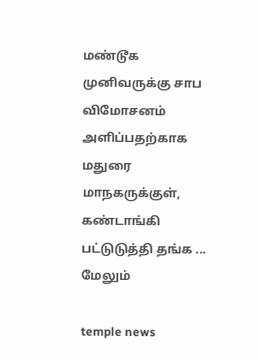மண்டூக முனிவருக்கு சாப விமோசனம் அளிப்பதற்காக மதுரை மாநகருக்குள், கண்டாங்கி பட்டுடுத்தி தங்க ... மேலும்

temple news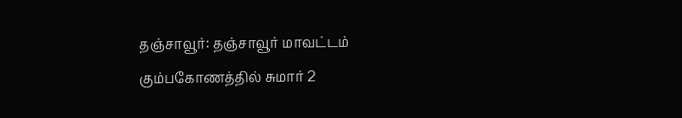தஞ்சாவூர்: தஞ்சாவூர் மாவட்டம் கும்பகோணத்தில் சுமார் 2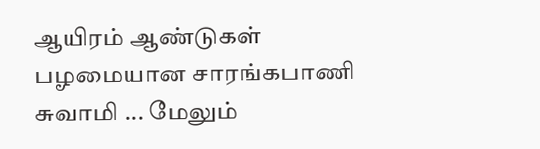ஆயிரம் ஆண்டுகள் பழமையான சாரங்கபாணி சுவாமி ... மேலும்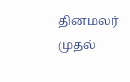தினமலர் முதல்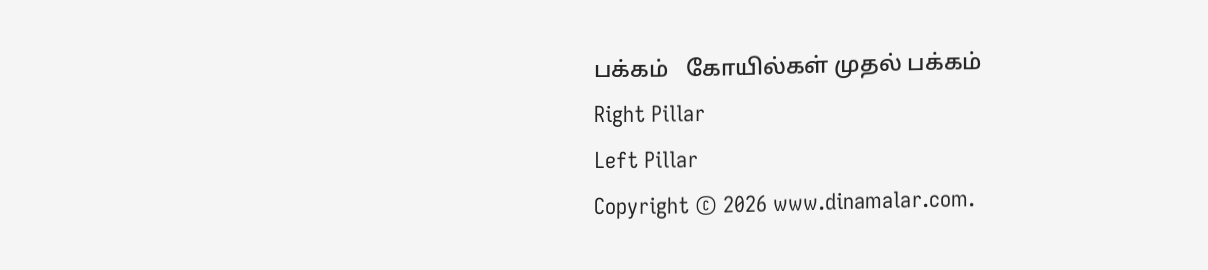பக்கம்   கோயில்கள் முதல் பக்கம்
Right Pillar
Left Pillar
Copyright © 2026 www.dinamalar.com.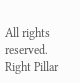All rights reserved.
Right Pillar